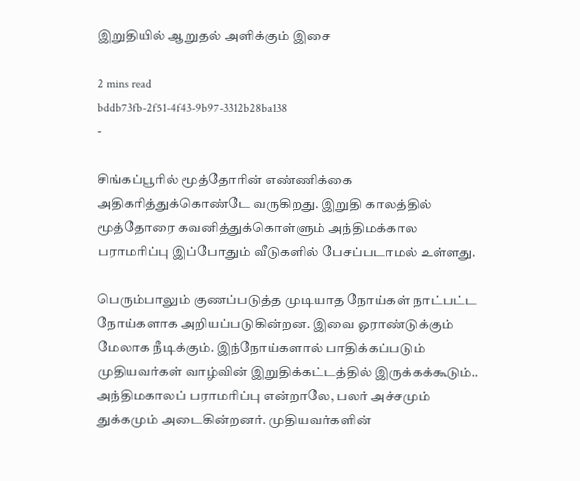இறுதியில் ஆறுதல் அளிக்கும் இசை

2 mins read
bddb73fb-2f51-4f43-9b97-3312b28ba138
-

சிங்கப்பூரில் மூத்தோரின் எண்ணிக்கை அதிகரித்துக்கொண்டே வருகிறது. இறுதி காலத்தில் மூத்தோரை கவனித்துக்கொள்ளும் அந்திமக்கால பராமரிப்பு இப்போதும் வீடுகளில் பேசப்படாமல் உள்ளது.

பெரும்பாலும் குணப்படுத்த முடியாத நோய்கள் நாட்பட்ட நோய்களாக அறியப்படுகின்றன. இவை ஓராண்டுக்கும் மேலாக நீடிக்கும். இந்நோய்களால் பாதிக்கப்படும் முதியவர்கள் வாழ்வின் இறுதிக்கட்டத்தில் இருக்கக்கூடும்.. அந்திமகாலப் பராமரிப்பு என்றாலே, பலர் அச்சமும் துக்கமும் அடைகின்றனர். முதியவர்களின்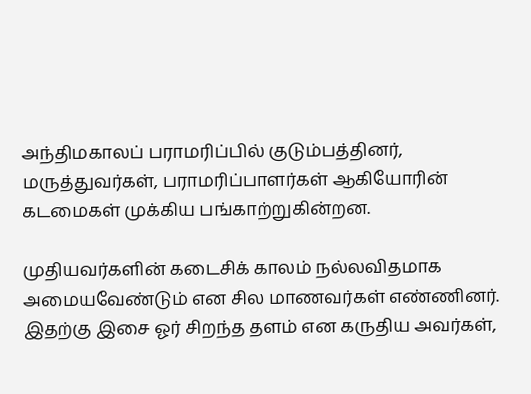அந்திமகாலப் பராமரிப்பில் குடும்பத்தினர், மருத்துவர்கள், பராமரிப்பாளர்கள் ஆகியோரின் கடமைகள் முக்கிய பங்காற்றுகின்றன.

முதியவர்களின் கடைசிக் காலம் நல்லவிதமாக அமையவேண்டும் என சில மாணவர்கள் எண்ணினர். இதற்கு இசை ஓர் சிறந்த தளம் என கருதிய அவர்கள்,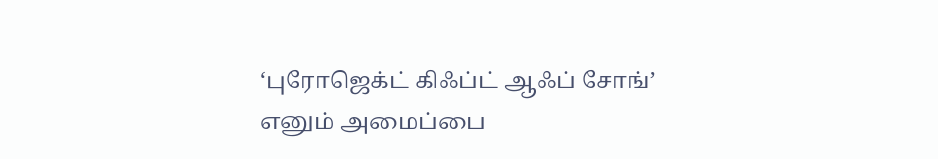‘புரோஜெக்ட் கிஃப்ட் ஆஃப் சோங்’ எனும் அமைப்பை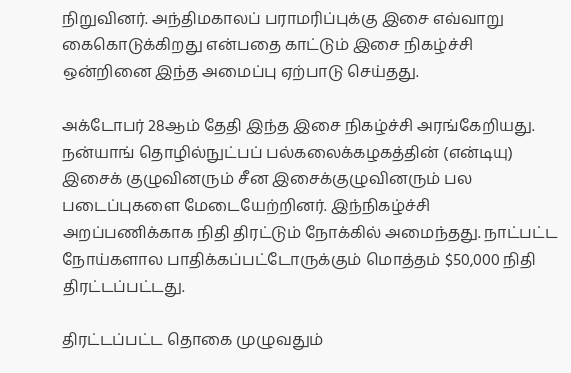நிறுவினர். அந்திமகாலப் பராமரிப்புக்கு இசை எவ்வாறு கைகொடுக்கிறது என்பதை காட்டும் இசை நிகழ்ச்சி ஒன்றினை இந்த அமைப்பு ஏற்பாடு செய்தது.

அக்டோபர் 28ஆம் தேதி இந்த இசை நிகழ்ச்சி அரங்கேறியது. நன்யாங் தொழில்நுட்பப் பல்கலைக்கழகத்தின் (என்டியு) இசைக் குழுவினரும் சீன இசைக்குழுவினரும் பல படைப்புகளை மேடையேற்றினர். இந்நிகழ்ச்சி அறப்பணிக்காக நிதி திரட்டும் நோக்கில் அமைந்தது. நாட்பட்ட நோய்களால பாதிக்கப்பட்டோருக்கும் மொத்தம் $50,000 நிதி திரட்டப்பட்டது.

திரட்டப்பட்ட தொகை முழுவதும்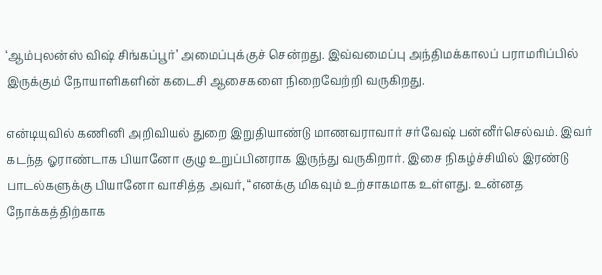‘ஆம்புலன்ஸ் விஷ் சிங்கப்பூர்’ அமைப்புக்குச் சென்றது. இவ்வமைப்பு அந்திமக்காலப் பராமரிப்பில் இருக்கும் நோயாளிகளின் கடைசி ஆசைகளை நிறைவேற்றி வருகிறது.

என்டியுவில் கணினி அறிவியல் துறை இறுதியாண்டு மாணவராவார் சர்வேஷ் பன்னீர்செல்வம். இவர் கடந்த ஓராண்டாக பியானோ குழு உறுப்பினராக இருந்து வருகிறார். இசை நிகழ்ச்சியில் இரண்டு பாடல்களுக்கு பியானோ வாசித்த அவர், “எனக்கு மிகவும் உற்சாகமாக உள்ளது. உன்னத நோக்கத்திற்காக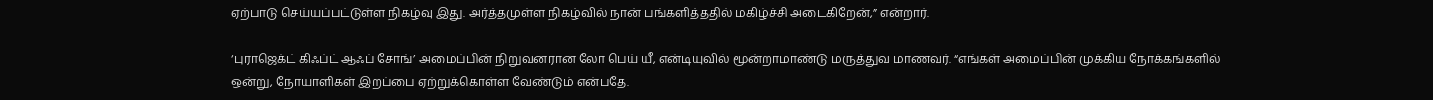ஏற்பாடு செய்யப்பட்டுள்ள நிகழ்வு இது. அர்த்தமுள்ள நிகழ்வில் நான் பங்களித்ததில் மகிழ்ச்சி அடைகிறேன்,” என்றார்.

‘புராஜெக்ட் கிஃப்ட் ஆஃப் சோங்’ அமைப்பின் நிறுவனரான லோ பெய் யீ, என்டியுவில் மூன்றாமாண்டு மருத்துவ மாணவர். “எங்கள் அமைப்பின் முக்கிய நோக்கங்களில் ஒன்று, நோயாளிகள் இறப்பை ஏற்றுக்கொள்ள வேண்டும் என்பதே.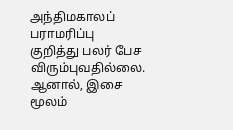அந்திமகாலப் பராமரிப்பு குறித்து பலர் பேச விரும்புவதில்லை. ஆனால், இசை மூலம்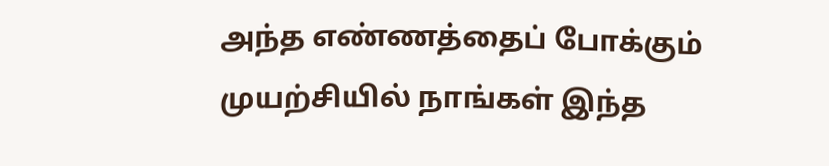அந்த எண்ணத்தைப் போக்கும் முயற்சியில் நாங்கள் இந்த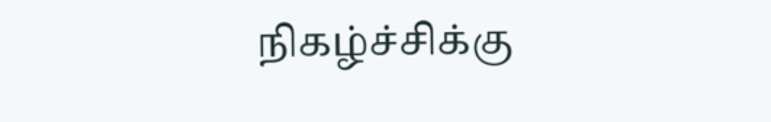நிகழ்ச்சிக்கு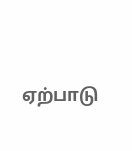ஏற்பாடு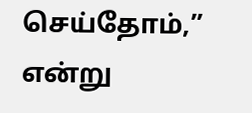செய்தோம்,” என்று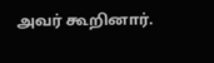அவர் கூறினார்.